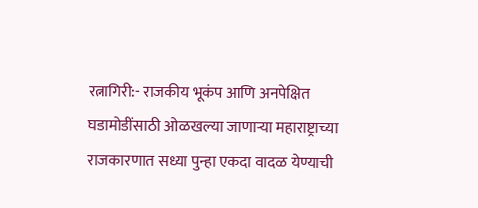रत्नागिरी:- राजकीय भूकंप आणि अनपेक्षित घडामोडींसाठी ओळखल्या जाणाऱ्या महाराष्ट्राच्या राजकारणात सध्या पुन्हा एकदा वादळ येण्याची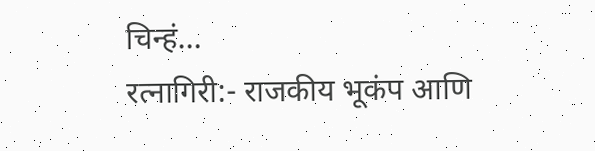चिन्हं…
रत्नागिरी:- राजकीय भूकंप आणि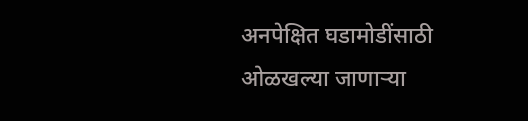अनपेक्षित घडामोडींसाठी ओळखल्या जाणाऱ्या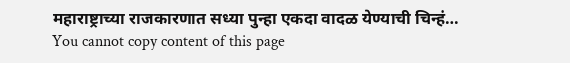महाराष्ट्राच्या राजकारणात सध्या पुन्हा एकदा वादळ येण्याची चिन्हं…
You cannot copy content of this page